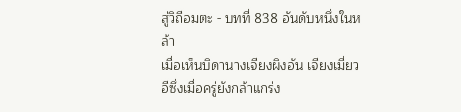สู่วิถีอมตะ - บทที่ 838 อันดับหนึ่งในหล้า
เมื่อเห็นบิดานางเจียงผิงอัน เจียงเมี่ยวอีซึ่งเมื่อครู่ยังกล้าแกร่ง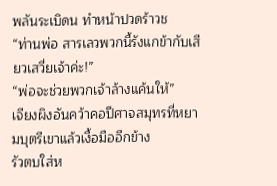พลันระเบิดน ทำหน้าปวดร้าวช
“ท่านพ่อ สารเลวพวกนี้รังแกข้ากับเสียวเสวี่ยเจ้าค่ะ!”
“พ่อจะช่วยพวกเจ้าล้างแค้นให้”
เจียงผิงอันคว้าคอปีศาจสมุทรที่หยามบุตรีเขาแล้วเงื้อมืออีกข้าง
รัวตบใส่ห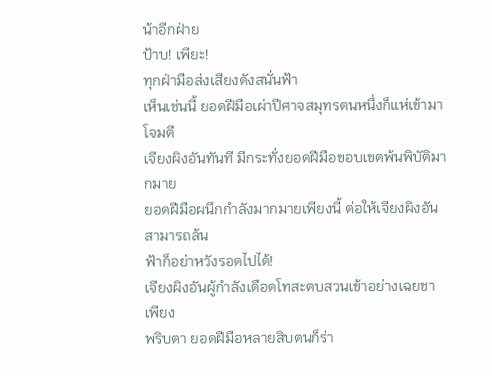น้าอีกฝ่าย
ป้าบ! เพียะ!
ทุกฝ่ามือส่งเสียงดังสนั่นฟ้า
เห็นเช่นนี้ ยอดฝีมือเผ่าปีศาจสมุทรตนหนึ่งก็แห่เข้ามาโจมตี
เจียงผิงอันทันที มีกระทั่งยอดฝีมือขอบเขตพ้นพิบัติมากมาย
ยอดฝีมือผนึกกำลังมากมายเพียงนี้ ต่อให้เจียงผิงอันสามารถล้น
ฟ้าก็อย่าหวังรอดไปได้!
เจียงผิงอันผู้กำลังเดือดโทสะตบสวนเข้าอย่างเฉยชา เพียง
พริบตา ยอดฝีมือหลายสิบตนก็ร่า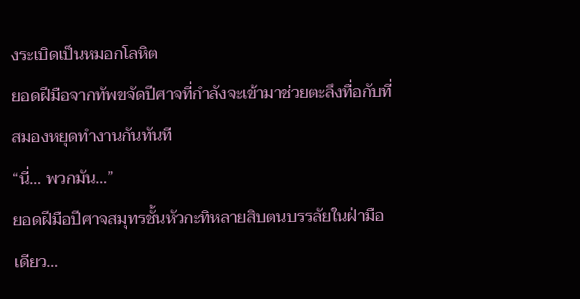งระเบิดเป็นหมอกโลหิต
ยอดฝีมือจากทัพขจัดปีศาจที่กำลังจะเข้ามาช่วยตะลึงทื่อกับที่
สมองหยุดทำงานกันทันที
“นี่… พวกมัน…”
ยอดฝีมือปีศาจสมุทรชั้นหัวกะทิหลายสิบตนบรรลัยในฝ่ามือ
เดียว…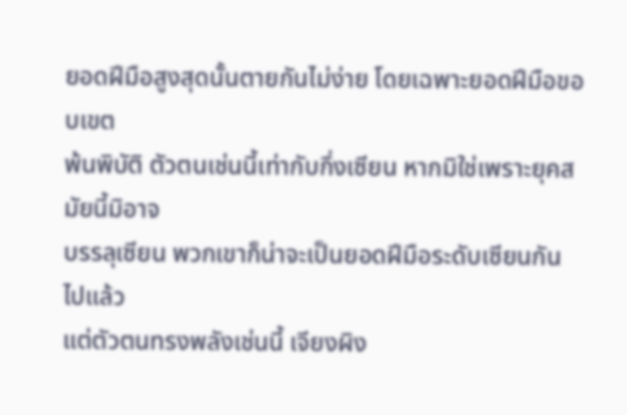ยอดฝีมือสูงสุดนั้นตายกันไม่ง่าย โดยเฉพาะยอดฝีมือขอบเขต
พ้นพิบัติ ตัวตนเช่นนี้เท่ากับกึ่งเซียน หากมิใช่เพราะยุคสมัยนี้มิอาจ
บรรลุเซียน พวกเขาก็น่าจะเป็นยอดฝีมือระดับเซียนกันไปแล้ว
แต่ตัวตนทรงพลังเช่นนี้ เจียงผิง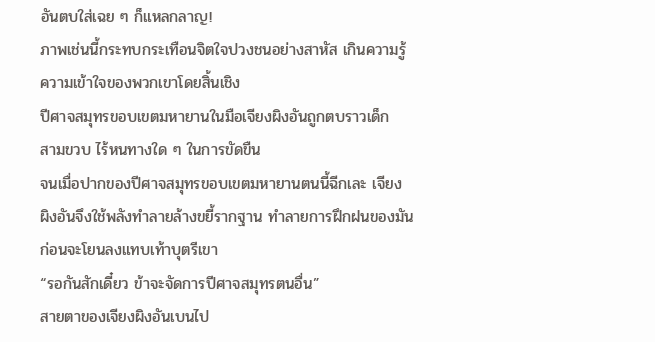อันตบใส่เฉย ๆ ก็แหลกลาญ!
ภาพเช่นนี้กระทบกระเทือนจิตใจปวงชนอย่างสาหัส เกินความรู้
ความเข้าใจของพวกเขาโดยสิ้นเชิง
ปีศาจสมุทรขอบเขตมหายานในมือเจียงผิงอันถูกตบราวเด็ก
สามขวบ ไร้หนทางใด ๆ ในการขัดขืน
จนเมื่อปากของปีศาจสมุทรขอบเขตมหายานตนนี้ฉีกเละ เจียง
ผิงอันจึงใช้พลังทำลายล้างขยี้รากฐาน ทำลายการฝึกฝนของมัน
ก่อนจะโยนลงแทบเท้าบุตรีเขา
“รอกันสักเดี๋ยว ข้าจะจัดการปีศาจสมุทรตนอื่น”
สายตาของเจียงผิงอันเบนไป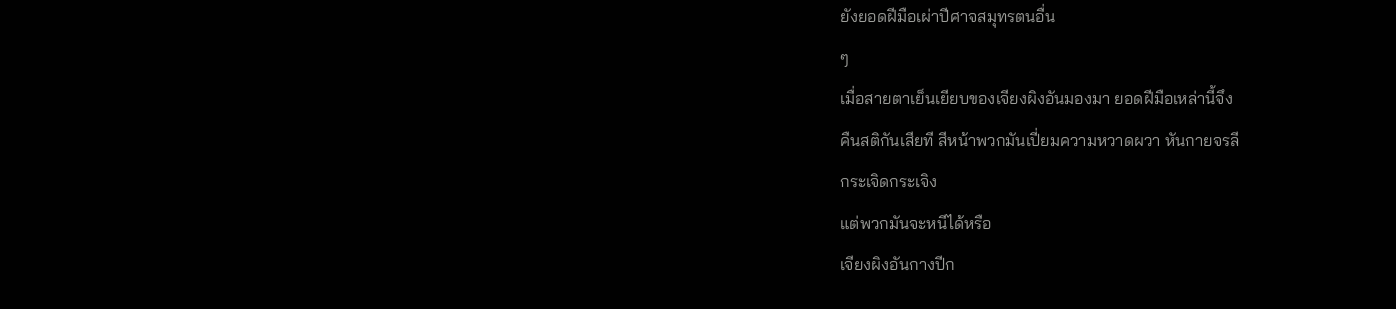ยังยอดฝีมือเผ่าปีศาจสมุทรตนอื่น
ๆ
เมื่อสายตาเย็นเยียบของเจียงผิงอันมองมา ยอดฝีมือเหล่านี้จึง
คืนสติกันเสียที สีหน้าพวกมันเปี่ยมความหวาดผวา หันกายจรลี
กระเจิดกระเจิง
แต่พวกมันจะหนีได้หรือ
เจียงผิงอันกางปีก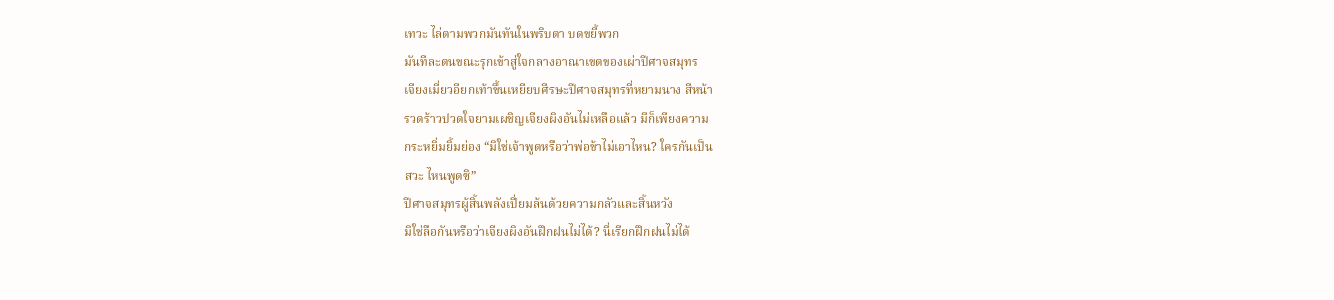เทวะ ไล่ตามพวกมันทันในพริบตา บดขยี้พวก
มันทีละตนขณะรุกเข้าสู่ใจกลางอาณาเขตของเผ่าปีศาจสมุทร
เจียงเมี่ยวอียกเท้าขึ้นเหยียบศีรษะปีศาจสมุทรที่หยามนาง สีหน้า
รวดร้าวปวดใจยามเผชิญเจียงผิงอันไม่เหลือแล้ว มีก็เพียงความ
กระหยิ่มยิ้มย่อง “มิใช่เจ้าพูดหรือว่าพ่อข้าไม่เอาไหน? ใครกันเป็น
สวะ ไหนพูดซิ”
ปีศาจสมุทรผู้สิ้นพลังเปี่ยมล้นด้วยความกลัวและสิ้นหวัง
มิใช่ลือกันหรือว่าเจียงผิงอันฝึกฝนไม่ได้? นี่เรียกฝึกฝนไม่ได้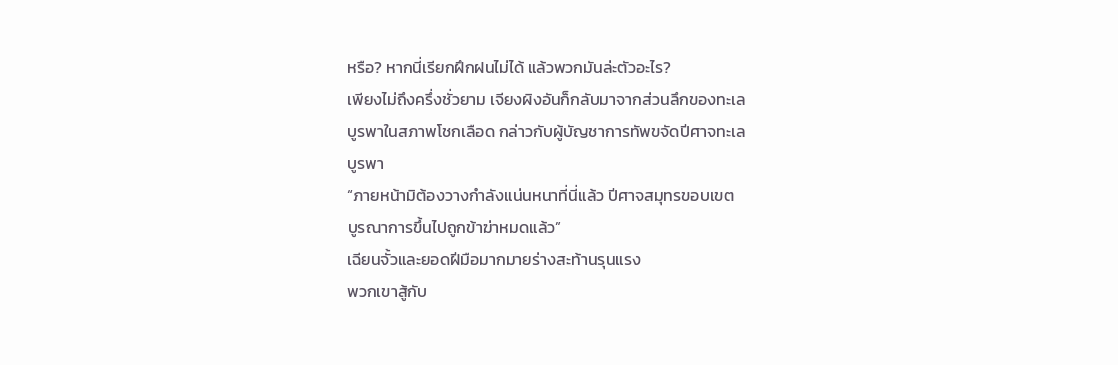หรือ? หากนี่เรียกฝึกฝนไม่ได้ แล้วพวกมันล่ะตัวอะไร?
เพียงไม่ถึงครึ่งชั่วยาม เจียงผิงอันก็กลับมาจากส่วนลึกของทะเล
บูรพาในสภาพโชกเลือด กล่าวกับผู้บัญชาการทัพขจัดปีศาจทะเล
บูรพา
“ภายหน้ามิต้องวางกำลังแน่นหนาที่นี่แล้ว ปีศาจสมุทรขอบเขต
บูรณาการขึ้นไปถูกข้าฆ่าหมดแล้ว”
เฉียนจั้วและยอดฝีมือมากมายร่างสะท้านรุนแรง
พวกเขาสู้กับ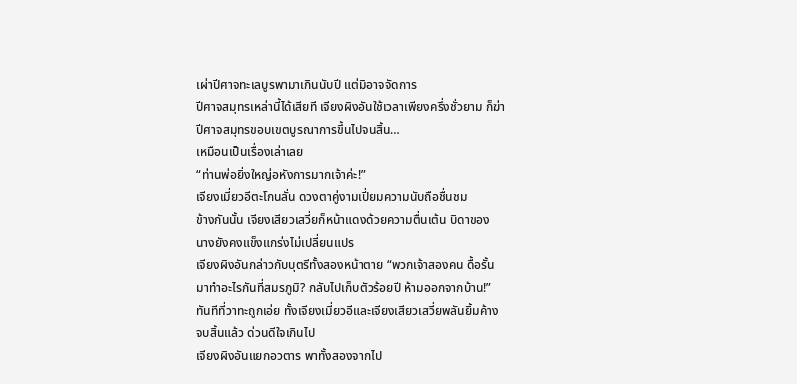เผ่าปีศาจทะเลบูรพามาเกินนับปี แต่มิอาจจัดการ
ปีศาจสมุทรเหล่านี้ได้เสียที เจียงผิงอันใช้เวลาเพียงครึ่งชั่วยาม ก็ฆ่า
ปีศาจสมุทรขอบเขตบูรณาการขึ้นไปจนสิ้น…
เหมือนเป็นเรื่องเล่าเลย
“ท่านพ่อยิ่งใหญ่อหังการมากเจ้าค่ะ!”
เจียงเมี่ยวอีตะโกนลั่น ดวงตาคู่งามเปี่ยมความนับถือชื่นชม
ข้างกันนั้น เจียงเสียวเสวี่ยก็หน้าแดงด้วยความตื่นเต้น บิดาของ
นางยังคงแข็งแกร่งไม่เปลี่ยนแปร
เจียงผิงอันกล่าวกับบุตรีทั้งสองหน้าตาย “พวกเจ้าสองคน ดื้อรั้น
มาทำอะไรกันที่สมรภูมิ? กลับไปเก็บตัวร้อยปี ห้ามออกจากบ้าน!”
ทันทีที่วาทะถูกเอ่ย ทั้งเจียงเมี่ยวอีและเจียงเสียวเสวี่ยพลันยิ้มค้าง
จบสิ้นแล้ว ด่วนดีใจเกินไป
เจียงผิงอันแยกอวตาร พาทั้งสองจากไป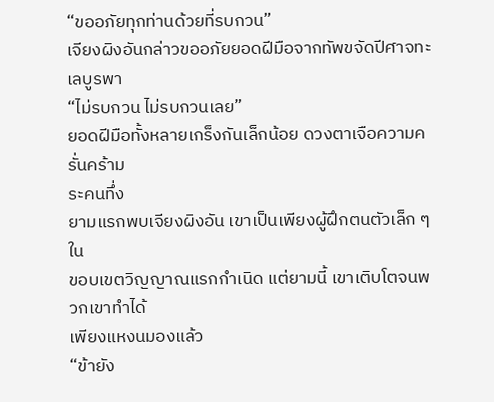“ขออภัยทุกท่านด้วยที่รบกวน”
เจียงผิงอันกล่าวขออภัยยอดฝีมือจากทัพขจัดปีศาจทะเลบูรพา
“ไม่รบกวน ไม่รบกวนเลย”
ยอดฝีมือทั้งหลายเกร็งกันเล็กน้อย ดวงตาเจือความครั่นคร้าม
ระคนทึ่ง
ยามแรกพบเจียงผิงอัน เขาเป็นเพียงผู้ฝึกตนตัวเล็ก ๆ ใน
ขอบเขตวิญญาณแรกกำเนิด แต่ยามนี้ เขาเติบโตจนพวกเขาทำได้
เพียงแหงนมองแล้ว
“ข้ายัง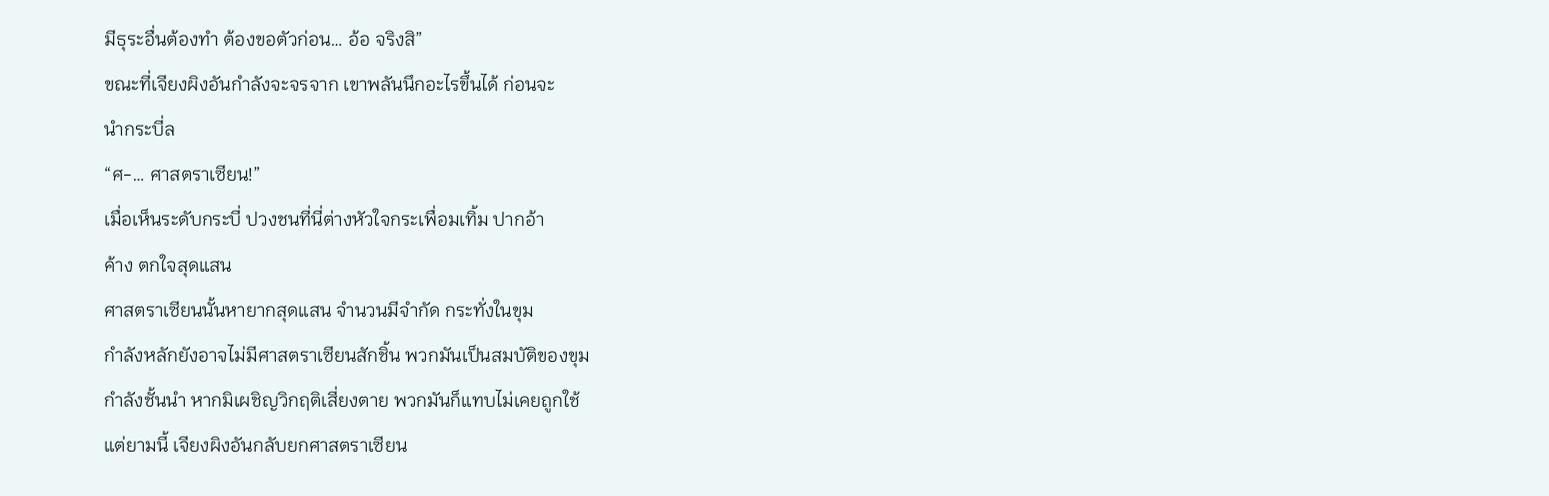มีธุระอื่นต้องทำ ต้องขอตัวก่อน… อ้อ จริงสิ”
ขณะที่เจียงผิงอันกำลังจะจรจาก เขาพลันนึกอะไรขึ้นได้ ก่อนจะ
นำกระบี่ล
“ศ-… ศาสตราเซียน!”
เมื่อเห็นระดับกระบี่ ปวงชนที่นี่ต่างหัวใจกระเพื่อมเทิ้ม ปากอ้า
ค้าง ตกใจสุดแสน
ศาสตราเซียนนั้นหายากสุดแสน จำนวนมีจำกัด กระทั่งในขุม
กำลังหลักยังอาจไม่มีศาสตราเซียนสักชิ้น พวกมันเป็นสมบัติของขุม
กำลังชั้นนำ หากมิเผชิญวิกฤติเสี่ยงตาย พวกมันก็แทบไม่เคยถูกใช้
แต่ยามนี้ เจียงผิงอันกลับยกศาสตราเซียน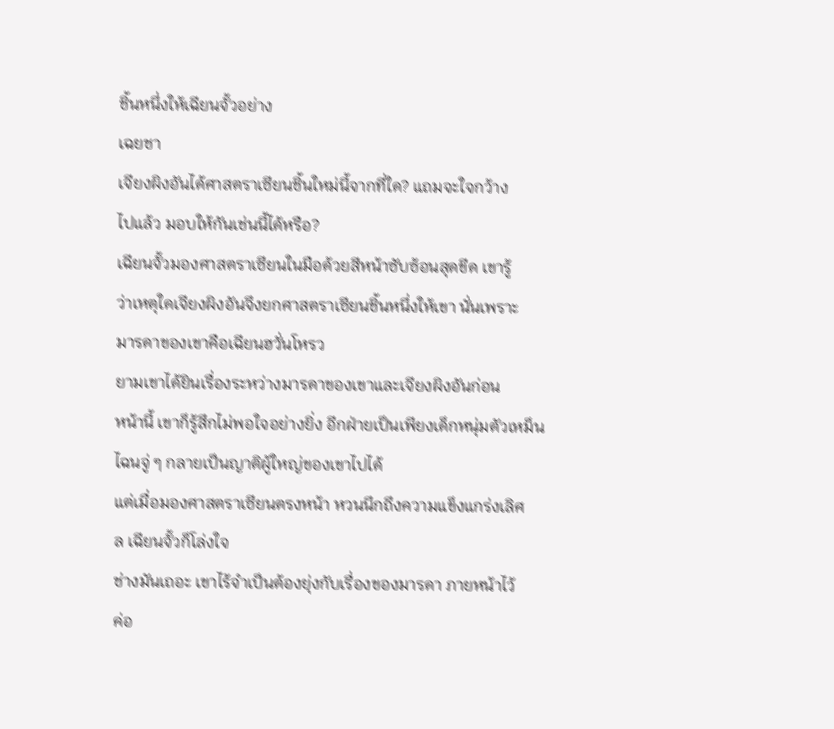ชิ้นหนึ่งให้เฉียนจั้วอย่าง
เฉยชา
เจียงผิงอันได้ศาสตราเซียนชิ้นใหม่นี้จากที่ใด? แถมจะใจกว้าง
ไปแล้ว มอบให้กันเช่นนี้ได้หรือ?
เฉียนจั้วมองศาสตราเซียนในมือด้วยสีหน้าซับซ้อนสุดขีด เขารู้
ว่าเหตุใดเจียงผิงอันจึงยกศาสตราเซียนชิ้นหนึ่งให้เขา นั่นเพราะ
มารดาของเขาคือเฉียนฮวั่นโหรว
ยามเขาได้ยินเรื่องระหว่างมารดาของเขาและเจียงผิงอันก่อน
หน้านี้ เขาก็รู้สึกไม่พอใจอย่างยิ่ง อีกฝ่ายเป็นเพียงเด็กหนุ่มตัวเหม็น
ไฉนจู่ ๆ กลายเป็นญาติผู้ใหญ่ของเขาไปได้
แต่เมื่อมองศาสตราเซียนตรงหน้า หวนนึกถึงความแข็งแกร่งเลิศ
ล เฉียนจั้วก็โล่งใจ
ช่างมันเถอะ เขาไร้จำเป็นต้องยุ่งกับเรื่องของมารดา ภายหน้าไว้
ค่อ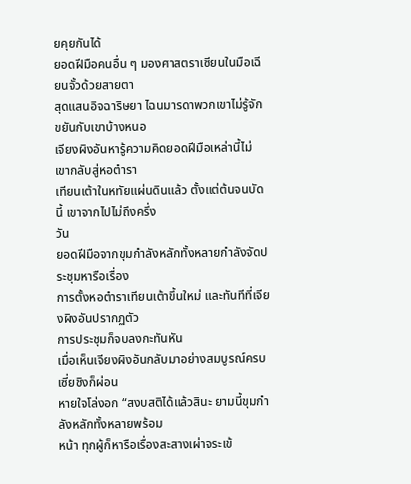ยคุยกันได้
ยอดฝีมือคนอื่น ๆ มองศาสตราเซียนในมือเฉียนจั้วด้วยสายตา
สุดแสนอิจฉาริษยา ไฉนมารดาพวกเขาไม่รู้จักขยันกับเขาบ้างหนอ
เจียงผิงอันหารู้ความคิดยอดฝีมือเหล่านี้ไม่ เขากลับสู่หอตำรา
เทียนเต้าในหทัยแผ่นดินแล้ว ตั้งแต่ต้นจนบัดนี้ เขาจากไปไม่ถึงครึ่ง
วัน
ยอดฝีมือจากขุมกำลังหลักทั้งหลายกำลังจัดประชุมหารือเรื่อง
การตั้งหอตำราเทียนเต้าขึ้นใหม่ และทันทีที่เจียงผิงอันปรากฏตัว
การประชุมก็จบลงกะทันหัน
เมื่อเห็นเจียงผิงอันกลับมาอย่างสมบูรณ์ครบ เซี่ยชิงก็ผ่อน
หายใจโล่งอก “สงบสติได้แล้วสินะ ยามนี้ขุมกำลังหลักทั้งหลายพร้อม
หน้า ทุกผู้ก็หารือเรื่องสะสางเผ่าจระเข้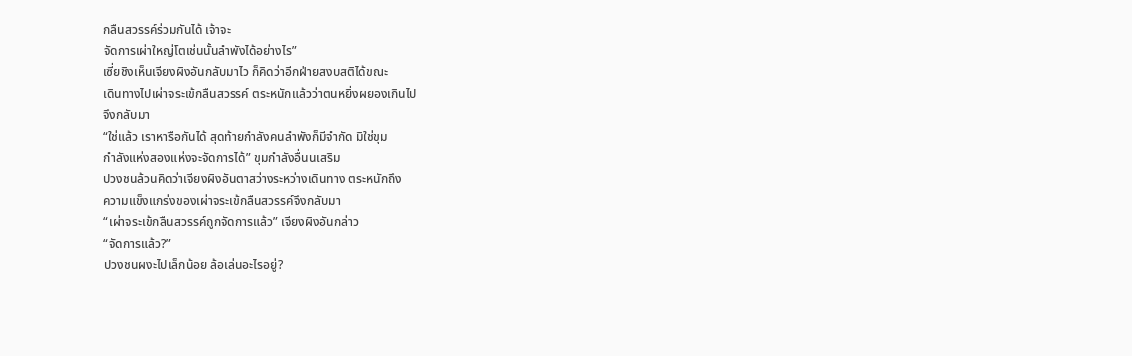กลืนสวรรค์ร่วมกันได้ เจ้าจะ
จัดการเผ่าใหญ่โตเช่นนั้นลำพังได้อย่างไร”
เซี่ยชิงเห็นเจียงผิงอันกลับมาไว ก็คิดว่าอีกฝ่ายสงบสติได้ขณะ
เดินทางไปเผ่าจระเข้กลืนสวรรค์ ตระหนักแล้วว่าตนหยิ่งผยองเกินไป
จึงกลับมา
“ใช่แล้ว เราหารือกันได้ สุดท้ายกำลังคนลำพังก็มีจำกัด มิใช่ขุม
กำลังแห่งสองแห่งจะจัดการได้” ขุมกำลังอื่นนเสริม
ปวงชนล้วนคิดว่าเจียงผิงอันตาสว่างระหว่างเดินทาง ตระหนักถึง
ความแข็งแกร่งของเผ่าจระเข้กลืนสวรรค์จึงกลับมา
“เผ่าจระเข้กลืนสวรรค์ถูกจัดการแล้ว” เจียงผิงอันกล่าว
“จัดการแล้ว?”
ปวงชนผงะไปเล็กน้อย ล้อเล่นอะไรอยู่?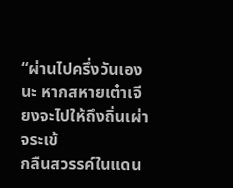“ผ่านไปครึ่งวันเองนะ หากสหายเต๋าเจียงจะไปให้ถึงถิ่นเผ่าจระเข้
กลืนสวรรค์ในแดน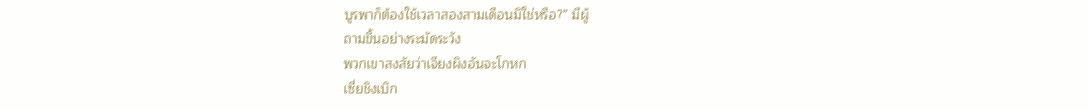บูรพาก็ต้องใช้เวลาสองสามเดือนมิใช่หรือ?” มีผู้
ถามขึ้นอย่างระมัดระวัง
พวกเขาสงสัยว่าเจียงผิงอันจะโกหก
เซี่ยชิงเบิก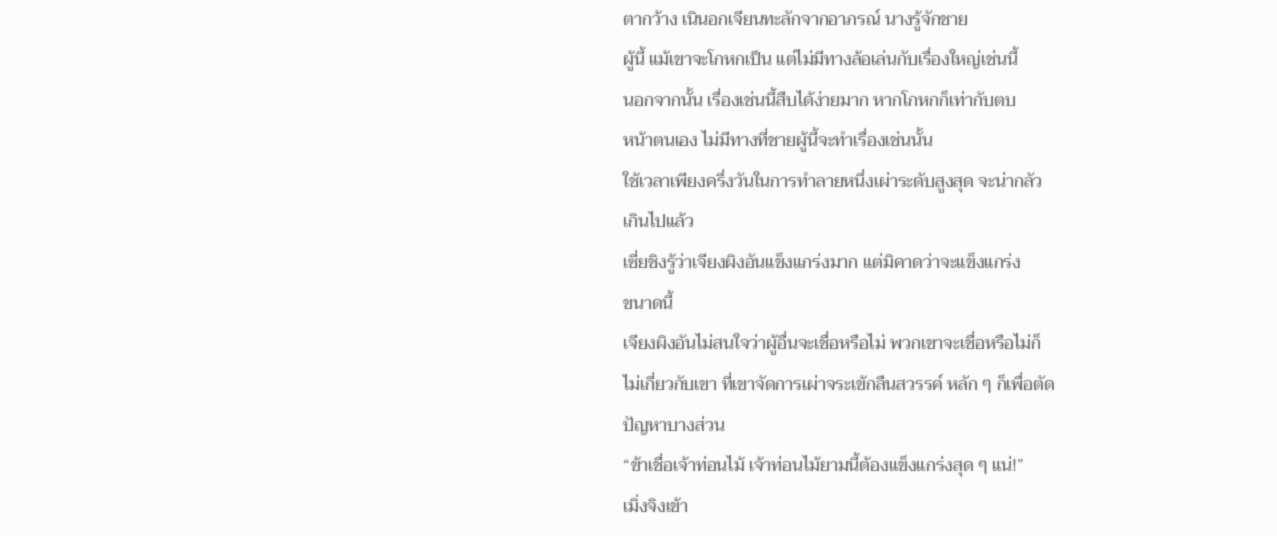ตากว้าง เนินอกเจียนทะลักจากอาภรณ์ นางรู้จักชาย
ผู้นี้ แม้เขาจะโกหกเป็น แต่ไม่มีทางล้อเล่นกับเรื่องใหญ่เช่นนี้
นอกจากนั้น เรื่องเช่นนี้สืบได้ง่ายมาก หากโกหกก็เท่ากับตบ
หน้าตนเอง ไม่มีทางที่ชายผู้นี้จะทำเรื่องเช่นนั้น
ใช้เวลาเพียงครึ่งวันในการทำลายหนึ่งเผ่าระดับสูงสุด จะน่ากลัว
เกินไปแล้ว
เซี่ยชิงรู้ว่าเจียงผิงอันแข็งแกร่งมาก แต่มิคาดว่าจะแข็งแกร่ง
ขนาดนี้
เจียงผิงอันไม่สนใจว่าผู้อื่นจะเชื่อหรือไม่ พวกเขาจะเชื่อหรือไม่ก็
ไม่เกี่ยวกับเขา ที่เขาจัดการเผ่าจระเข้กลืนสวรรค์ หลัก ๆ ก็เพื่อตัด
ปัญหาบางส่วน
“ข้าเชื่อเจ้าท่อนไม้ เจ้าท่อนไม้ยามนี้ต้องแข็งแกร่งสุด ๆ แน่!”
เมิ่งจิงเข้า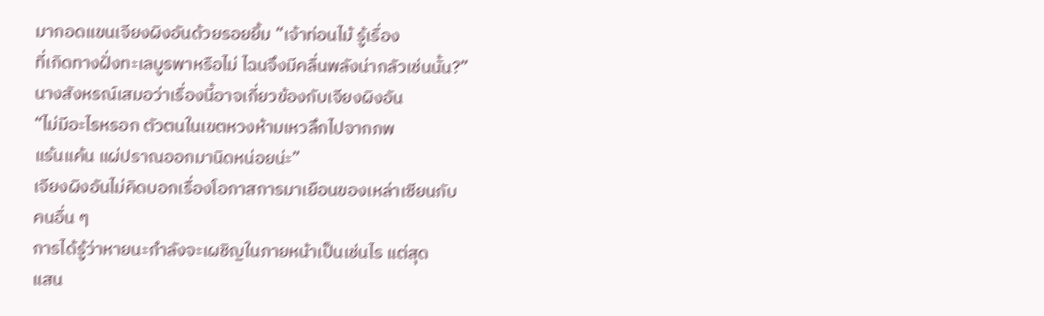มากอดแขนเจียงผิงอันด้วยรอยยิ้ม “เจ้าท่อนไม้ รู้เรื่อง
ที่เกิดทางฝั่งทะเลบูรพาหรือไม่ ไฉนจึงมีคลื่นพลังน่ากลัวเช่นนั้น?”
นางสังหรณ์เสมอว่าเรื่องนี้อาจเกี่ยวข้องกับเจียงผิงอัน
“ไม่มีอะไรหรอก ตัวตนในเขตหวงห้ามเหวลึกไปจากภพ
แร้นแค้น แผ่ปราณออกมานิดหน่อยน่ะ”
เจียงผิงอันไม่คิดบอกเรื่องโอกาสการมาเยือนของเหล่าเซียนกับ
คนอื่น ๆ
การได้รู้ว่าหายนะกำลังจะเผชิญในภายหน้าเป็นเช่นไร แต่สุด
แสน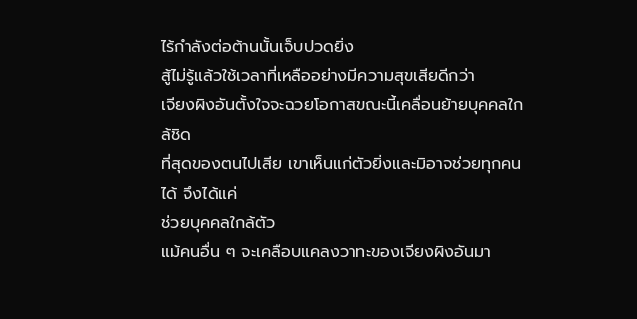ไร้กำลังต่อต้านนั้นเจ็บปวดยิ่ง
สู้ไม่รู้แล้วใช้เวลาที่เหลืออย่างมีความสุขเสียดีกว่า
เจียงผิงอันตั้งใจจะฉวยโอกาสขณะนี้เคลื่อนย้ายบุคคลใกล้ชิด
ที่สุดของตนไปเสีย เขาเห็นแก่ตัวยิ่งและมิอาจช่วยทุกคนได้ จึงได้แค่
ช่วยบุคคลใกล้ตัว
แม้คนอื่น ๆ จะเคลือบแคลงวาทะของเจียงผิงอันมา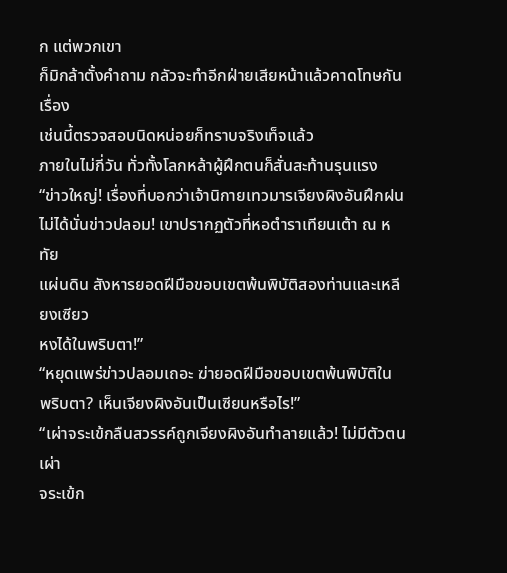ก แต่พวกเขา
ก็มิกล้าตั้งคำถาม กลัวจะทำอีกฝ่ายเสียหน้าแล้วคาดโทษกัน เรื่อง
เช่นนี้ตรวจสอบนิดหน่อยก็ทราบจริงเท็จแล้ว
ภายในไม่กี่วัน ทั่วทั้งโลกหล้าผู้ฝึกตนก็สั่นสะท้านรุนแรง
“ข่าวใหญ่! เรื่องที่บอกว่าเจ้านิกายเทวมารเจียงผิงอันฝึกฝน
ไม่ได้นั่นข่าวปลอม! เขาปรากฏตัวที่หอตำราเทียนเต้า ณ หทัย
แผ่นดิน สังหารยอดฝีมือขอบเขตพ้นพิบัติสองท่านและเหลียงเซียว
หงได้ในพริบตา!”
“หยุดแพร่ข่าวปลอมเถอะ ฆ่ายอดฝีมือขอบเขตพ้นพิบัติใน
พริบตา? เห็นเจียงผิงอันเป็นเซียนหรือไร!”
“เผ่าจระเข้กลืนสวรรค์ถูกเจียงผิงอันทำลายแล้ว! ไม่มีตัวตนเผ่า
จระเข้ก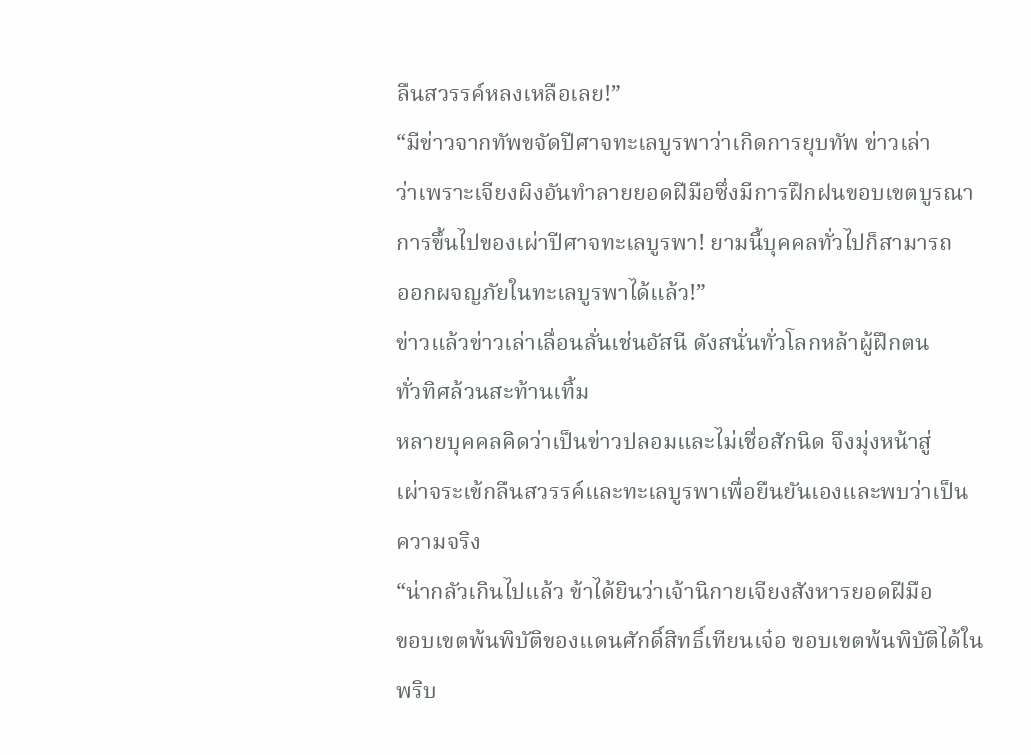ลืนสวรรค์หลงเหลือเลย!”
“มีข่าวจากทัพขจัดปีศาจทะเลบูรพาว่าเกิดการยุบทัพ ข่าวเล่า
ว่าเพราะเจียงผิงอันทำลายยอดฝีมือซึ่งมีการฝึกฝนขอบเขตบูรณา
การขึ้นไปของเผ่าปีศาจทะเลบูรพา! ยามนี้บุคคลทั่วไปก็สามารถ
ออกผจญภัยในทะเลบูรพาได้แล้ว!”
ข่าวแล้วข่าวเล่าเลื่อนลั่นเช่นอัสนี ดังสนั่นทั่วโลกหล้าผู้ฝึกตน
ทั่วทิศล้วนสะท้านเทิ้ม
หลายบุคคลคิดว่าเป็นข่าวปลอมและไม่เชื่อสักนิด จึงมุ่งหน้าสู่
เผ่าจระเข้กลืนสวรรค์และทะเลบูรพาเพื่อยืนยันเองและพบว่าเป็น
ความจริง
“น่ากลัวเกินไปแล้ว ข้าได้ยินว่าเจ้านิกายเจียงสังหารยอดฝีมือ
ขอบเขตพ้นพิบัติของแดนศักดิ์สิทธิ์เทียนเจ๋อ ขอบเขตพ้นพิบัติได้ใน
พริบ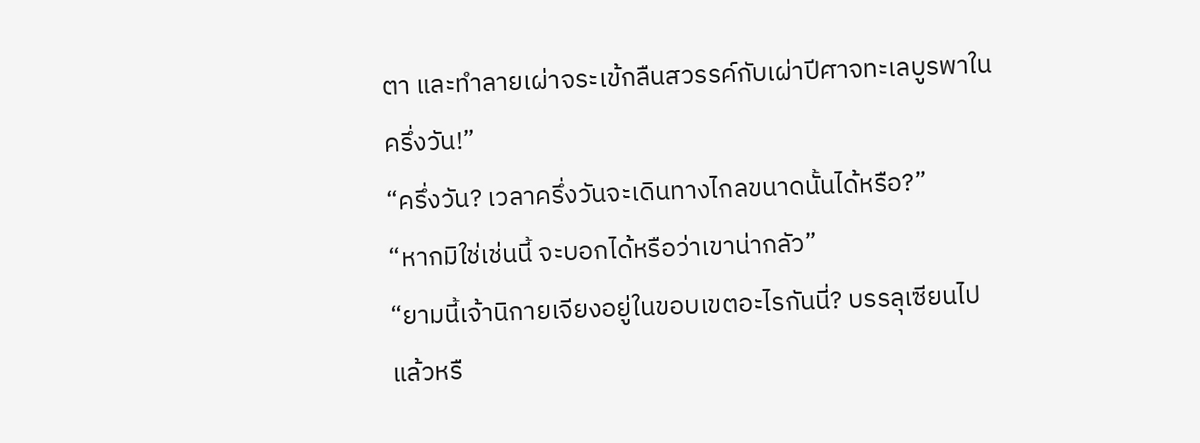ตา และทำลายเผ่าจระเข้กลืนสวรรค์กับเผ่าปีศาจทะเลบูรพาใน
ครึ่งวัน!”
“ครึ่งวัน? เวลาครึ่งวันจะเดินทางไกลขนาดนั้นได้หรือ?”
“หากมิใช่เช่นนี้ จะบอกได้หรือว่าเขาน่ากลัว”
“ยามนี้เจ้านิกายเจียงอยู่ในขอบเขตอะไรกันนี่? บรรลุเซียนไป
แล้วหรื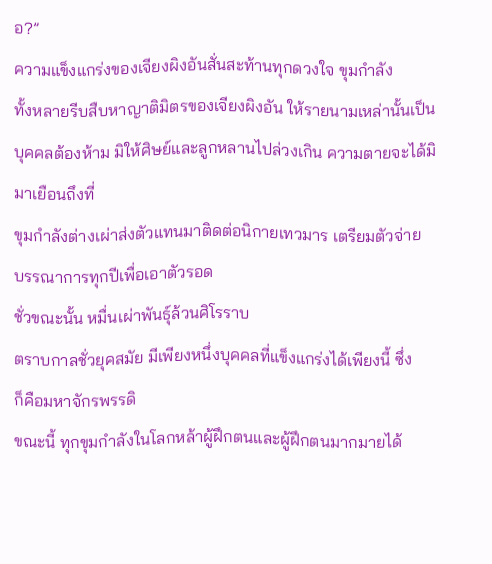อ?”
ความแข็งแกร่งของเจียงผิงอันสั่นสะท้านทุกดวงใจ ขุมกำลัง
ทั้งหลายรีบสืบหาญาติมิตรของเจียงผิงอัน ให้รายนามเหล่านั้นเป็น
บุคคลต้องห้าม มิให้ศิษย์และลูกหลานไปล่วงเกิน ความตายจะได้มิ
มาเยือนถึงที่
ขุมกำลังต่างเผ่าส่งตัวแทนมาติดต่อนิกายเทวมาร เตรียมตัวจ่าย
บรรณาการทุกปีเพื่อเอาตัวรอด
ชั่วขณะนั้น หมื่นเผ่าพันธุ์ล้วนศิโรราบ
ตราบกาลชั่วยุคสมัย มีเพียงหนึ่งบุคคลที่แข็งแกร่งได้เพียงนี้ ซึ่ง
ก็คือมหาจักรพรรดิ
ขณะนี้ ทุกขุมกำลังในโลกหล้าผู้ฝึกตนและผู้ฝึกตนมากมายได้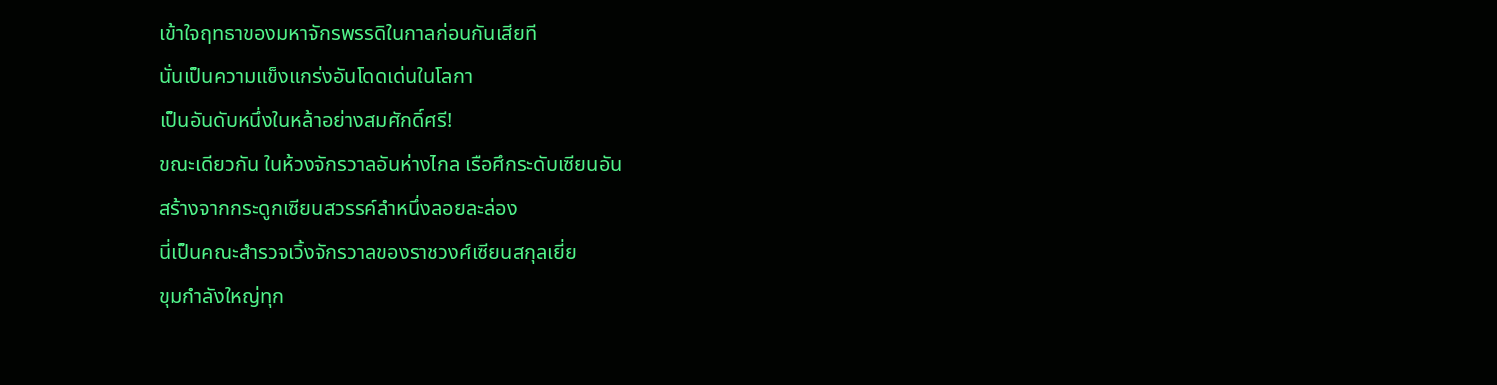เข้าใจฤทธาของมหาจักรพรรดิในกาลก่อนกันเสียที
นั่นเป็นความแข็งแกร่งอันโดดเด่นในโลกา
เป็นอันดับหนึ่งในหล้าอย่างสมศักดิ์ศรี!
ขณะเดียวกัน ในห้วงจักรวาลอันห่างไกล เรือศึกระดับเซียนอัน
สร้างจากกระดูกเซียนสวรรค์ลำหนึ่งลอยละล่อง
นี่เป็นคณะสำรวจเวิ้งจักรวาลของราชวงศ์เซียนสกุลเยี่ย
ขุมกำลังใหญ่ทุก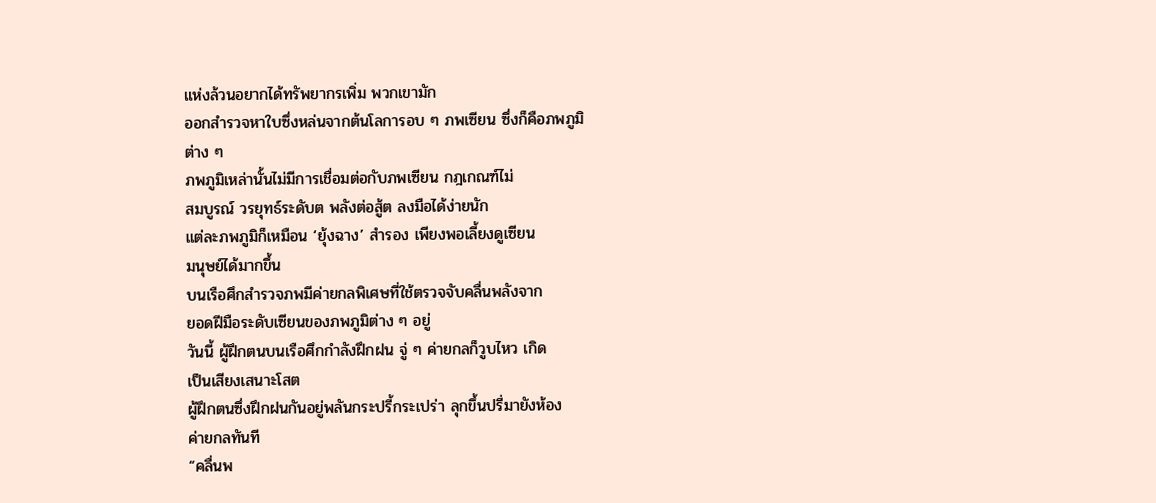แห่งล้วนอยากได้ทรัพยากรเพิ่ม พวกเขามัก
ออกสำรวจหาใบซึ่งหล่นจากต้นโลการอบ ๆ ภพเซียน ซึ่งก็คือภพภูมิ
ต่าง ๆ
ภพภูมิเหล่านั้นไม่มีการเชื่อมต่อกับภพเซียน กฎเกณฑ์ไม่
สมบูรณ์ วรยุทธ์ระดับต พลังต่อสู้ต ลงมือได้ง่ายนัก
แต่ละภพภูมิก็เหมือน ‘ยุ้งฉาง’ สำรอง เพียงพอเลี้ยงดูเซียน
มนุษย์ได้มากขึ้น
บนเรือศึกสำรวจภพมีค่ายกลพิเศษที่ใช้ตรวจจับคลื่นพลังจาก
ยอดฝีมือระดับเซียนของภพภูมิต่าง ๆ อยู่
วันนี้ ผู้ฝึกตนบนเรือศึกกำลังฝึกฝน จู่ ๆ ค่ายกลก็วูบไหว เกิด
เป็นเสียงเสนาะโสต
ผู้ฝึกตนซึ่งฝึกฝนกันอยู่พลันกระปรี้กระเปร่า ลุกขึ้นปรี่มายังห้อง
ค่ายกลทันที
“คลื่นพ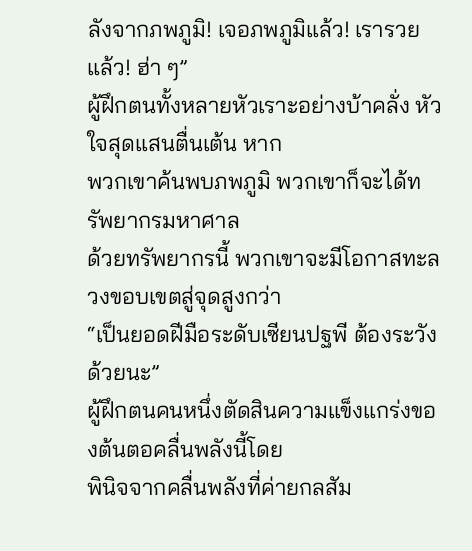ลังจากภพภูมิ! เจอภพภูมิแล้ว! เรารวยแล้ว! ฮ่า ๆ”
ผู้ฝึกตนทั้งหลายหัวเราะอย่างบ้าคลั่ง หัวใจสุดแสนตื่นเต้น หาก
พวกเขาค้นพบภพภูมิ พวกเขาก็จะได้ทรัพยากรมหาศาล
ด้วยทรัพยากรนี้ พวกเขาจะมีโอกาสทะลวงขอบเขตสู่จุดสูงกว่า
“เป็นยอดฝีมือระดับเซียนปฐพี ต้องระวังด้วยนะ”
ผู้ฝึกตนคนหนึ่งตัดสินความแข็งแกร่งของต้นตอคลื่นพลังนี้โดย
พินิจจากคลื่นพลังที่ค่ายกลสัม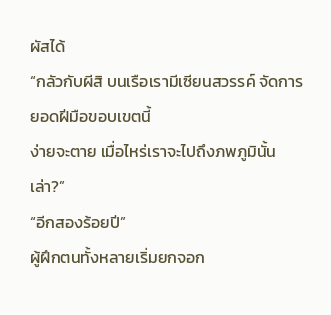ผัสได้
“กลัวกับผีสิ บนเรือเรามีเซียนสวรรค์ จัดการยอดฝีมือขอบเขตนี้
ง่ายจะตาย เมื่อไหร่เราจะไปถึงภพภูมินั้นเล่า?”
“อีกสองร้อยปี”
ผู้ฝึกตนทั้งหลายเริ่มยกจอก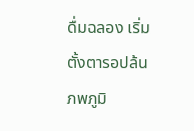ดื่มฉลอง เริ่มตั้งตารอปล้นภพภูมิ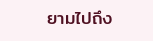ยามไปถึง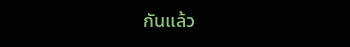กันแล้ว